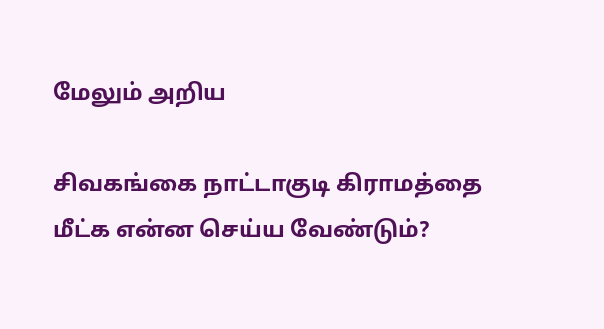மேலும் அறிய

சிவகங்கை நாட்டாகுடி கிராமத்தை மீட்க என்ன செய்ய வேண்டும்?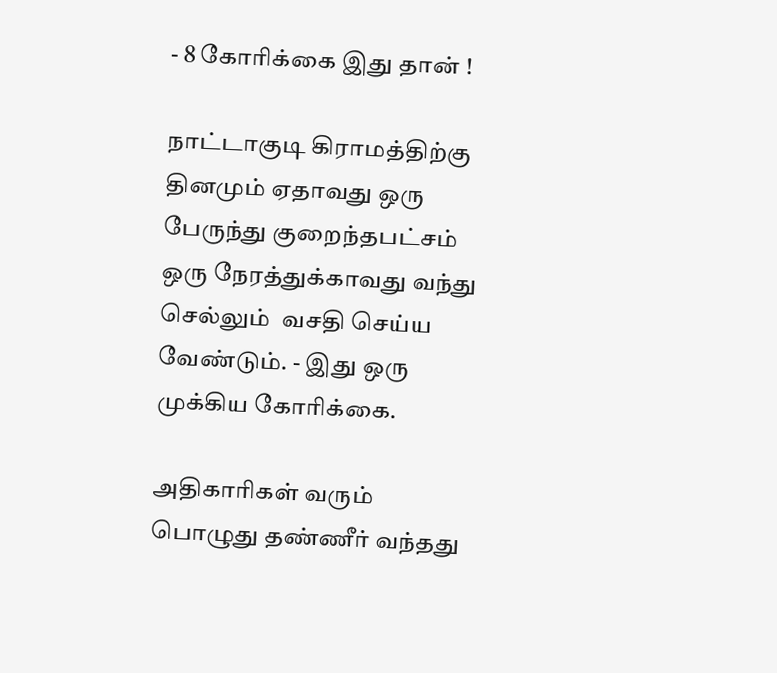- 8 கோரிக்கை இது தான் !

நாட்டாகுடி கிராமத்திற்கு தினமும் ஏதாவது ஒரு பேருந்து குறைந்தபட்சம் ஒரு நேரத்துக்காவது வந்து செல்லும்  வசதி செய்ய வேண்டும். - இது ஒரு முக்கிய கோரிக்கை.

அதிகாரிகள் வரும் பொழுது தண்ணீர் வந்தது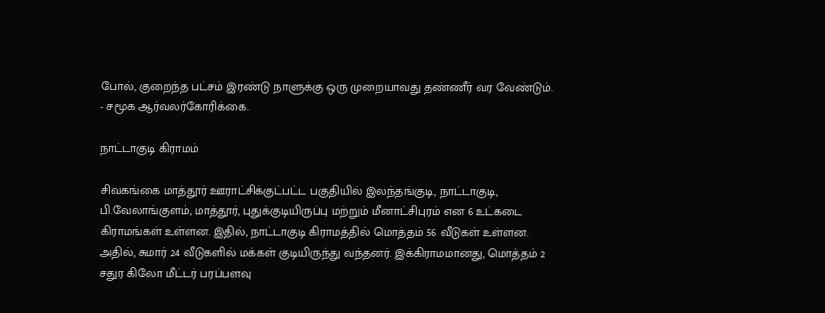போல், குறைந்த பட்சம் இரண்டு நாளுக்கு ஒரு முறையாவது தண்ணீர் வர வேண்டும். - சமூக ஆர்வலர்கோரிக்கை.

நாட்டாகுடி கிராமம்

சிவகங்கை மாத்தூர் ஊராட்சிக்குட்பட்ட பகுதியில் இலந்தங்குடி, நாட்டாகுடி, பி.வேலாங்குளம், மாத்தூர், புதுக்குடியிருப்பு மற்றும் மீனாட்சிபுரம் என 6 உட்கடை கிராமங்கள் உள்ளன. இதில், நாட்டாகுடி கிராமத்தில் மொத்தம் 56 வீடுகள் உள்ளன. அதில், சுமார் 24 வீடுகளில் மக்கள் குடியிருந்து வந்தனர். இக்கிராமமானது, மொத்தம் 2 சதுர கிலோ மீட்டர் பரப்பளவு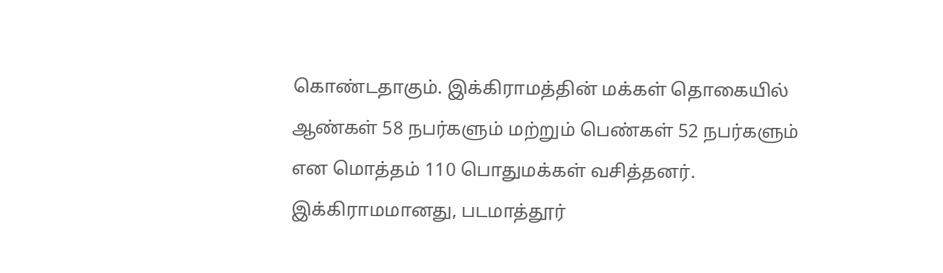கொண்டதாகும். இக்கிராமத்தின் மக்கள் தொகையில் ஆண்கள் 58 நபர்களும் மற்றும் பெண்கள் 52 நபர்களும் என மொத்தம் 110 பொதுமக்கள் வசித்தனர். இக்கிராமமானது, படமாத்தூர்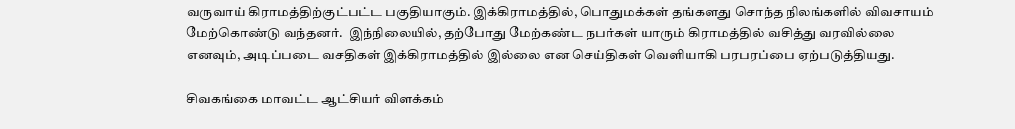வருவாய் கிராமத்திற்குட்பட்ட பகுதியாகும். இக்கிராமத்தில், பொதுமக்கள் தங்களது சொந்த நிலங்களில் விவசாயம் மேற்கொண்டு வந்தனர்.  இந்நிலையில், தற்போது மேற்கண்ட நபர்கள் யாரும் கிராமத்தில் வசித்து வரவில்லை எனவும், அடிப்படை வசதிகள் இக்கிராமத்தில் இல்லை என செய்திகள் வெளியாகி பரபரப்பை ஏற்படுத்தியது.

சிவகங்கை மாவட்ட ஆட்சியர் விளக்கம்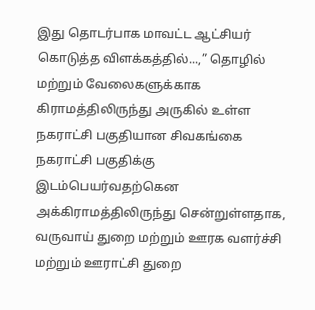இது தொடர்பாக மாவட்ட ஆட்சியர் கொடுத்த விளக்கத்தில்...,” தொழில் மற்றும் வேலைகளுக்காக கிராமத்திலிருந்து அருகில் உள்ள நகராட்சி பகுதியான சிவகங்கை நகராட்சி பகுதிக்கு இடம்பெயர்வதற்கென அக்கிராமத்திலிருந்து சென்றுள்ளதாக, வருவாய் துறை மற்றும் ஊரக வளர்ச்சி மற்றும் ஊராட்சி துறை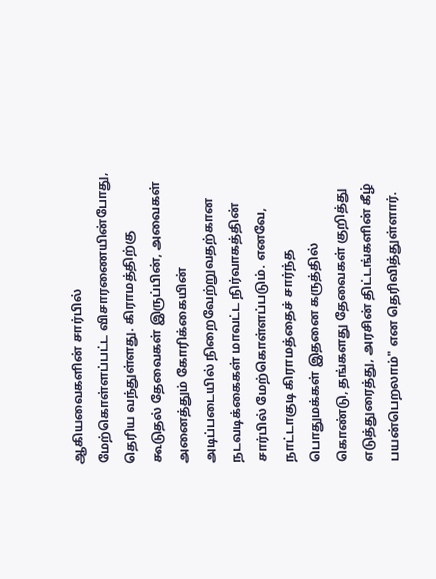ஆகியவைகளின் சார்பில் மேற்கொள்ளப்பட்ட விசாரணையின்போது, தெரிய வந்துள்ளது. கிராமத்திற்கு கூடுதல் தேவைகள் இருப்பின், அவைகள் அனைத்தும் கோரிக்கையின் அடிப்படையில் நிறைவேற்றுவதற்கான நடவடிக்கைகள் மாவட்ட நிர்வாகத்தின் சார்பில் மேற்கொள்ளப்படும். எனவே, நாட்டாகுடி கிராமத்தைச் சார்ந்த பொதுமக்கள் இதனை கருத்தில் கொண்டு, தங்களது தேவைகள் குறித்து எடுத்துரைத்து, அரசின் திட்டங்களின் கீழ் பயன்பெறலாம்" என தெரிவித்துள்ளார்.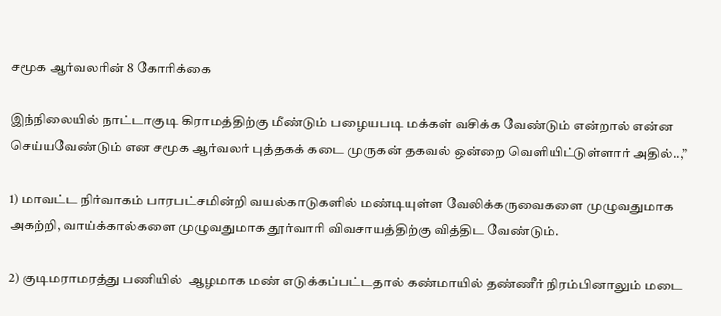சமூக ஆர்வலரின் 8 கோரிக்கை

இந்நிலையில் நாட்டாகுடி கிராமத்திற்கு மீண்டும் பழையபடி மக்கள் வசிக்க வேண்டும் என்றால் என்ன செய்யவேண்டும் என சமூக ஆர்வலர் புத்தகக் கடை முருகன் தகவல் ஒன்றை வெளியிட்டுள்ளார் அதில்..,”

1) மாவட்ட நிர்வாகம் பாரபட்சமின்றி வயல்காடுகளில் மண்டியுள்ள வேலிக்கருவைகளை முழுவதுமாக அகற்றி, வாய்க்கால்களை முழுவதுமாக தூர்வாரி விவசாயத்திற்கு வித்திட வேண்டும்.

2) குடிமராமரத்து பணியில்  ஆழமாக மண் எடுக்கப்பட்டதால் கண்மாயில் தண்ணீர் நிரம்பினாலும் மடை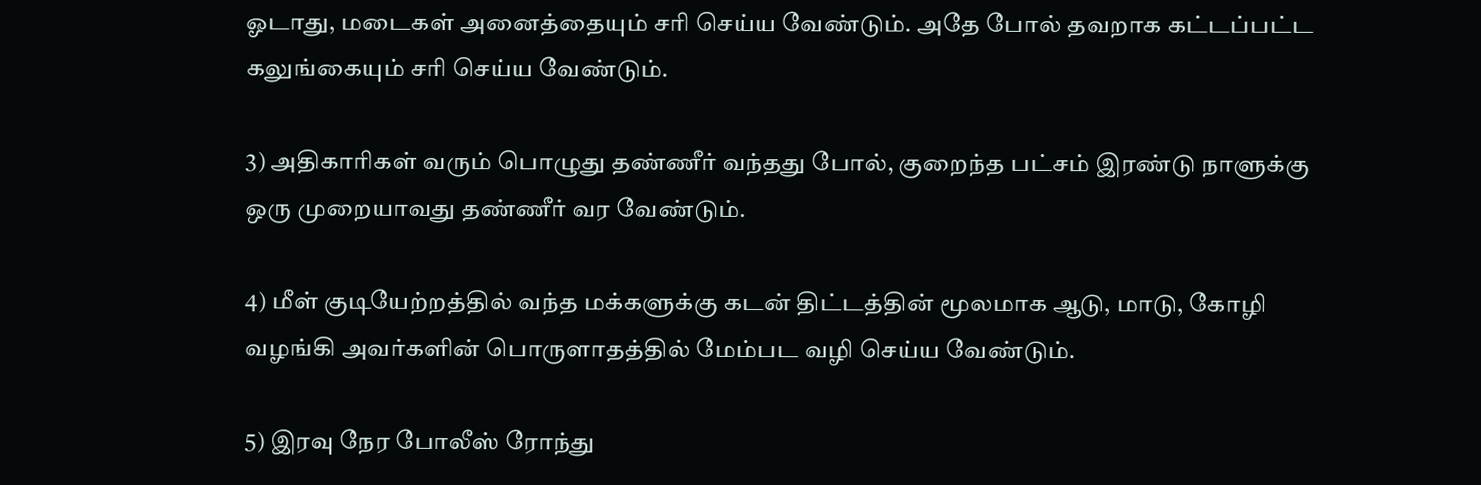ஓடாது, மடைகள் அனைத்தையும் சரி செய்ய வேண்டும். அதே போல் தவறாக கட்டப்பட்ட கலுங்கையும் சரி செய்ய வேண்டும்.

3) அதிகாரிகள் வரும் பொழுது தண்ணீர் வந்தது போல், குறைந்த பட்சம் இரண்டு நாளுக்கு ஒரு முறையாவது தண்ணீர் வர வேண்டும்.

4) மீள் குடியேற்றத்தில் வந்த மக்களுக்கு கடன் திட்டத்தின் மூலமாக ஆடு, மாடு, கோழி வழங்கி அவர்களின் பொருளாதத்தில் மேம்பட வழி செய்ய வேண்டும்.

5) இரவு நேர போலீஸ் ரோந்து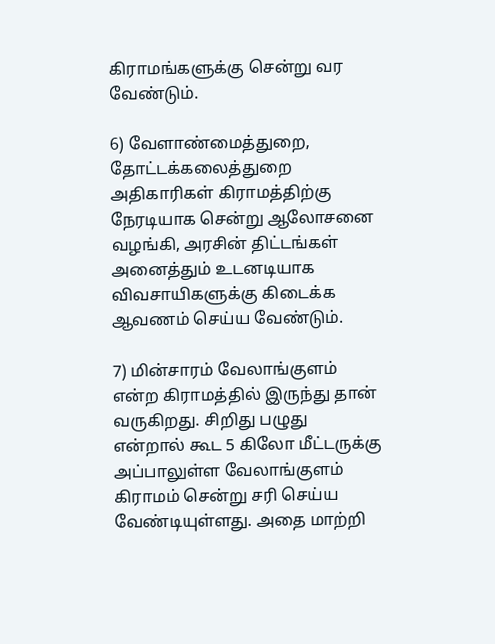கிராமங்களுக்கு சென்று வர வேண்டும்.

6) வேளாண்மைத்துறை, தோட்டக்கலைத்துறை அதிகாரிகள் கிராமத்திற்கு நேரடியாக சென்று ஆலோசனை வழங்கி, அரசின் திட்டங்கள் அனைத்தும் உடனடியாக விவசாயிகளுக்கு கிடைக்க ஆவணம் செய்ய வேண்டும்.

7) மின்சாரம் வேலாங்குளம் என்ற கிராமத்தில் இருந்து தான் வருகிறது. சிறிது பழுது என்றால் கூட 5 கிலோ மீட்டருக்கு அப்பாலுள்ள வேலாங்குளம் கிராமம் சென்று சரி செய்ய வேண்டியுள்ளது. அதை மாற்றி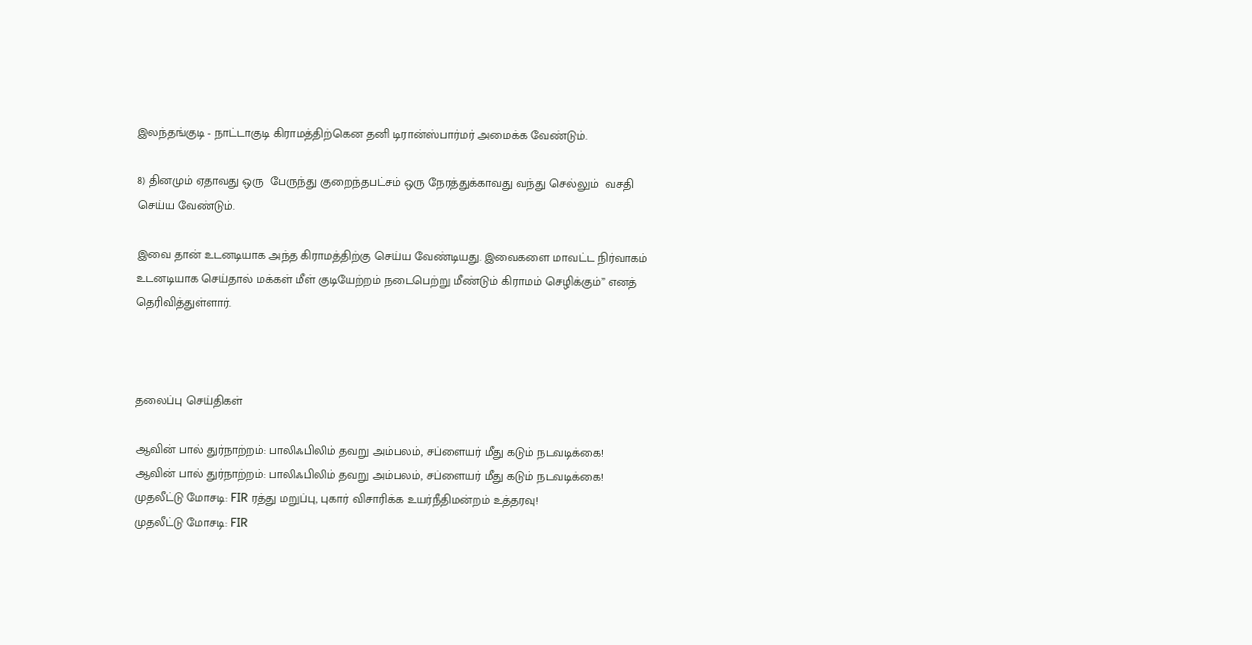இலந்தங்குடி - நாட்டாகுடி கிராமத்திற்கென தனி டிரான்ஸ்பார்மர் அமைக்க வேண்டும்.

8) தினமும் ஏதாவது ஒரு  பேருந்து குறைந்தபட்சம் ஒரு நேரத்துக்காவது வந்து செல்லும்  வசதி செய்ய வேண்டும்.

இவை தான் உடனடியாக அந்த கிராமத்திற்கு செய்ய வேண்டியது. இவைகளை மாவட்ட நிர்வாகம் உடனடியாக செய்தால் மக்கள் மீள் குடியேற்றம் நடைபெற்று மீண்டும் கிராமம் செழிக்கும்” எனத் தெரிவித்துள்ளார்.



தலைப்பு செய்திகள்

ஆவின் பால் துர்நாற்றம்: பாலிஃபிலிம் தவறு அம்பலம், சப்ளையர் மீது கடும் நடவடிக்கை!
ஆவின் பால் துர்நாற்றம்: பாலிஃபிலிம் தவறு அம்பலம், சப்ளையர் மீது கடும் நடவடிக்கை!
முதலீட்டு மோசடி: FIR ரத்து மறுப்பு, புகார் விசாரிக்க உயர்நீதிமன்றம் உத்தரவு!
முதலீட்டு மோசடி: FIR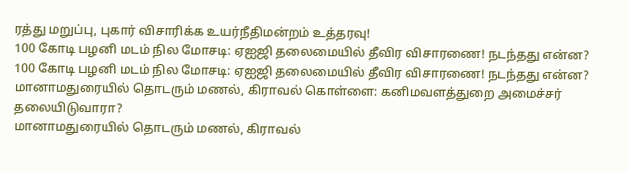ரத்து மறுப்பு, புகார் விசாரிக்க உயர்நீதிமன்றம் உத்தரவு!
100 கோடி பழனி மடம் நில மோசடி: ஏஐஜி தலைமையில் தீவிர விசாரணை! நடந்தது என்ன?
100 கோடி பழனி மடம் நில மோசடி: ஏஐஜி தலைமையில் தீவிர விசாரணை! நடந்தது என்ன?
மானாமதுரையில் தொடரும் மணல், கிராவல் கொள்ளை: கனிமவளத்துறை அமைச்சர் தலையிடுவாரா?
மானாமதுரையில் தொடரும் மணல், கிராவல்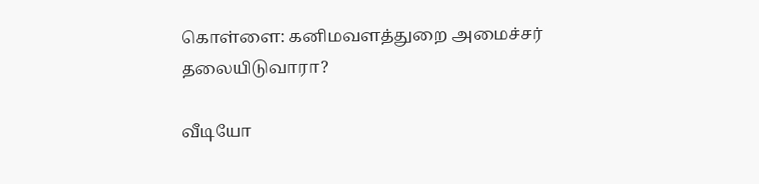கொள்ளை: கனிமவளத்துறை அமைச்சர் தலையிடுவாரா?

வீடியோ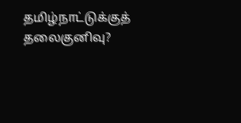தமிழ்நாட்டுக்குத் தலைகுனிவு?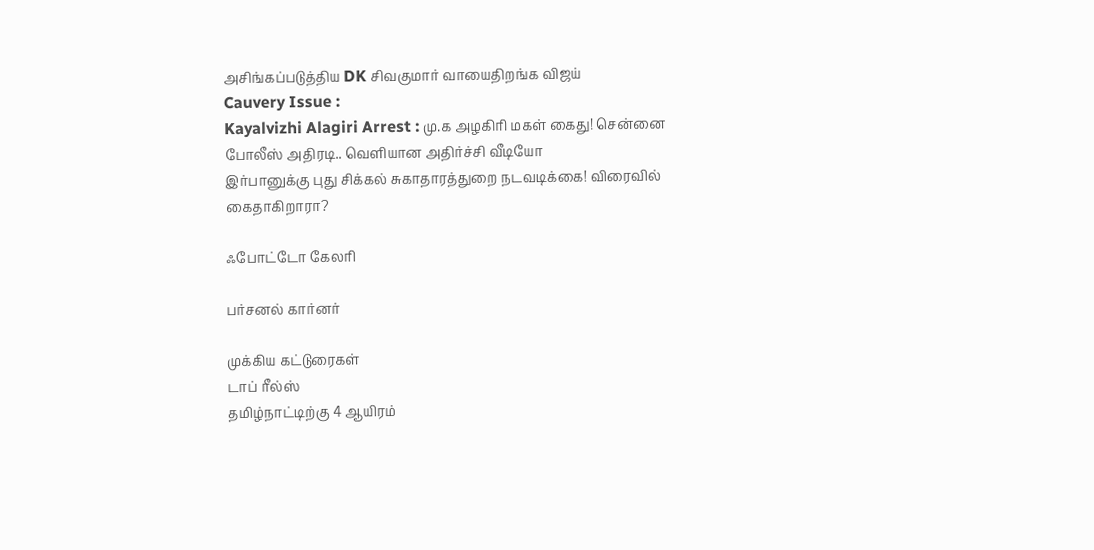அசிங்கப்படுத்திய DK சிவகுமார் வாயைதிறங்க விஜய்
Cauvery Issue :
Kayalvizhi Alagiri Arrest : மு.க அழகிரி மகள் கைது! சென்னை போலீஸ் அதிரடி.. வெளியான அதிர்ச்சி வீடியோ
இர்பானுக்கு புது சிக்கல் சுகாதாரத்துறை நடவடிக்கை! விரைவில் கைதாகிறாரா?

ஃபோட்டோ கேலரி

பர்சனல் கார்னர்

முக்கிய கட்டுரைகள்
டாப் ரீல்ஸ்
தமிழ்நாட்டிற்கு 4 ஆயிரம்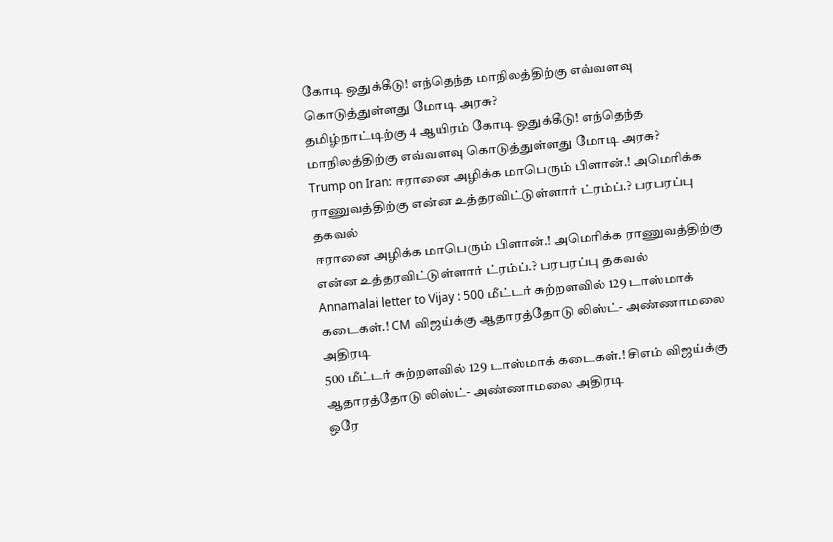கோடி ஒதுக்கீடு! எந்தெந்த மாநிலத்திற்கு எவ்வளவு கொடுத்துள்ளது மோடி அரசு?
தமிழ்நாட்டிற்கு 4 ஆயிரம் கோடி ஒதுக்கீடு! எந்தெந்த மாநிலத்திற்கு எவ்வளவு கொடுத்துள்ளது மோடி அரசு?
Trump on Iran: ஈரானை அழிக்க மாபெரும் பிளான்.! அமெரிக்க ராணுவத்திற்கு என்ன உத்தரவிட்டுள்ளார் ட்ரம்ப்.? பரபரப்பு தகவல்
ஈரானை அழிக்க மாபெரும் பிளான்.! அமெரிக்க ராணுவத்திற்கு என்ன உத்தரவிட்டுள்ளார் ட்ரம்ப்.? பரபரப்பு தகவல்
Annamalai letter to Vijay : 500 மீட்டர் சுற்றளவில் 129 டாஸ்மாக் கடைகள்.! CM விஜய்க்கு ஆதாரத்தோடு லிஸ்ட்- அண்ணாமலை அதிரடி
500 மீட்டர் சுற்றளவில் 129 டாஸ்மாக் கடைகள்.! சிஎம் விஜய்க்கு ஆதாரத்தோடு லிஸ்ட்- அண்ணாமலை அதிரடி
ஒரே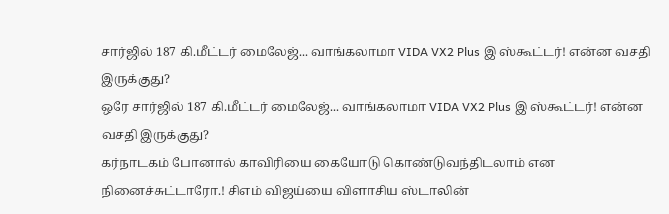சார்ஜில் 187 கி.மீட்டர் மைலேஜ்... வாங்கலாமா VIDA VX2 Plus இ ஸ்கூட்டர்! என்ன வசதி இருக்குது?
ஒரே சார்ஜில் 187 கி.மீட்டர் மைலேஜ்... வாங்கலாமா VIDA VX2 Plus இ ஸ்கூட்டர்! என்ன வசதி இருக்குது?
கர்நாடகம் போனால் காவிரியை கையோடு கொண்டுவந்திடலாம் என நினைச்சுட்டாரோ.! சிஎம் விஜய்யை விளாசிய ஸ்டாலின்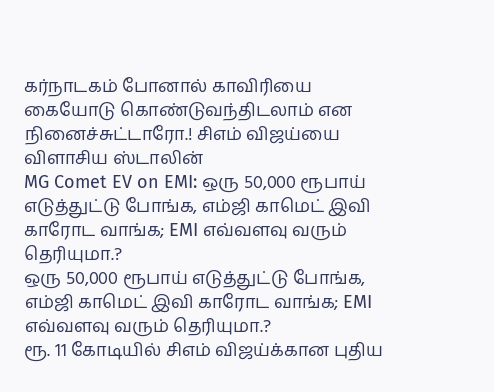கர்நாடகம் போனால் காவிரியை கையோடு கொண்டுவந்திடலாம் என நினைச்சுட்டாரோ.! சிஎம் விஜய்யை விளாசிய ஸ்டாலின்
MG Comet EV on EMI: ஒரு 50,000 ரூபாய் எடுத்துட்டு போங்க, எம்ஜி காமெட் இவி காரோட வாங்க; EMI எவ்வளவு வரும் தெரியுமா.?
ஒரு 50,000 ரூபாய் எடுத்துட்டு போங்க, எம்ஜி காமெட் இவி காரோட வாங்க; EMI எவ்வளவு வரும் தெரியுமா.?
ரூ. 11 கோடியில் சிஎம் விஜய்க்கான புதிய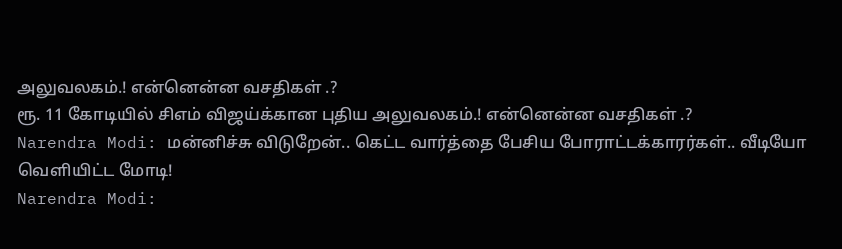அலுவலகம்.! என்னென்ன வசதிகள் .?
ரூ. 11 கோடியில் சிஎம் விஜய்க்கான புதிய அலுவலகம்.! என்னென்ன வசதிகள் .?
Narendra Modi: மன்னிச்சு விடுறேன்.. கெட்ட வார்த்தை பேசிய போராட்டக்காரர்கள்.. வீடியோ வெளியிட்ட மோடி!
Narendra Modi: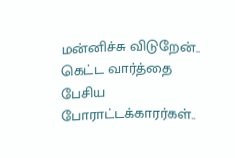மன்னிச்சு விடுறேன்.. கெட்ட வார்த்தை பேசிய போராட்டக்காரர்கள்..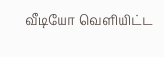வீடியோ வெளியிட்ட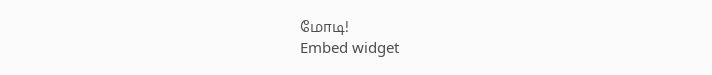மோடி!
Embed widget